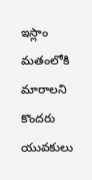ఇస్లాం మతంలోకి మారాలని కొందరు యువకులు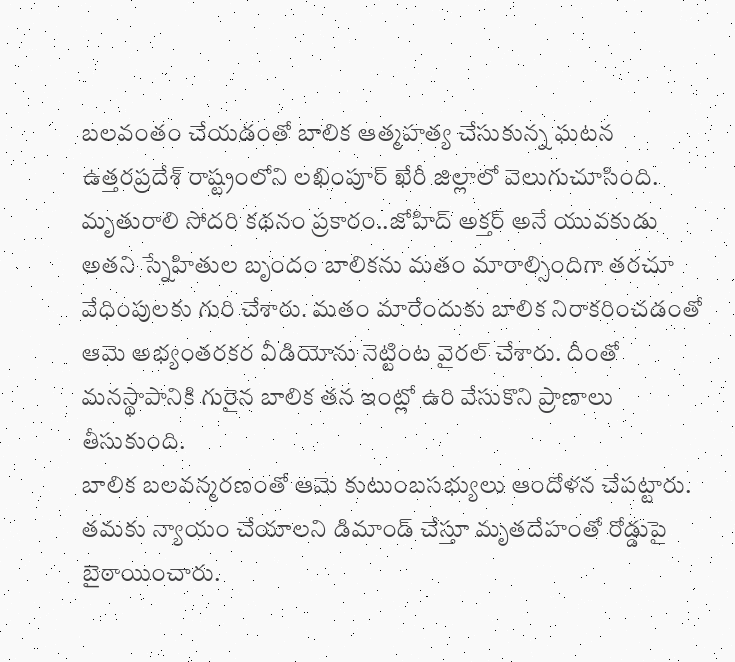బలవంతం చేయడంతో బాలిక ఆత్మహత్య చేసుకున్న ఘటన ఉత్తరప్రదేశ్ రాష్ట్రంలోని లఖింపూర్ ఖేరీ జిల్లాలో వెలుగుచూసింది. మృతురాలి సోదరి కథనం ప్రకారం..జోహిద్ అక్తర్ అనే యువకుడు అతని స్నేహితుల బృందం బాలికను మతం మారాల్సిందిగా తరచూ వేధింపులకు గురి చేశారు. మతం మారేందుకు బాలిక నిరాకరించడంతో ఆమె అభ్యంతరకర వీడియోను నెట్టింట వైరల్ చేశారు. దీంతో మనస్థాపానికి గురైన బాలిక తన ఇంట్లో ఉరి వేసుకొని ప్రాణాలు తీసుకుంది.
బాలిక బలవన్మరణంతో ఆమె కుటుంబసభ్యులు ఆందోళన చేపట్టారు. తమకు న్యాయం చేయాలని డిమాండ్ చేస్తూ మృతదేహంతో రోడ్డుపై బైఠాయించారు.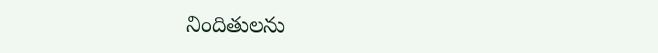నిందితులను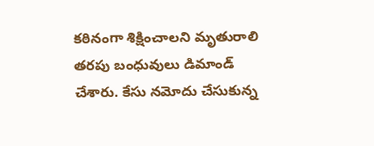కఠినంగా శిక్షించాలని మృతురాలి తరపు బంధువులు డిమాండ్ చేశారు. కేసు నమోదు చేసుకున్న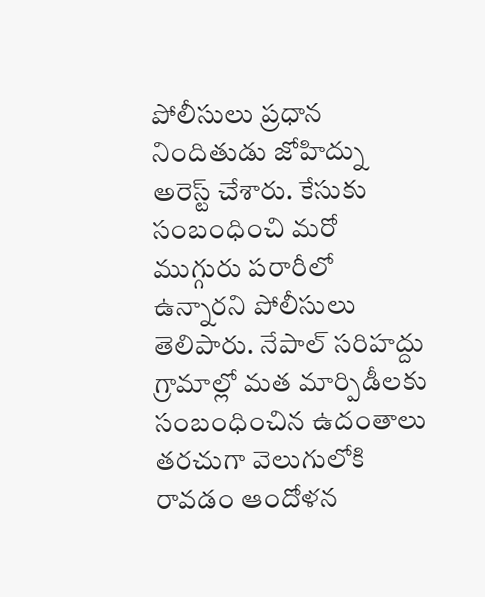పోలీసులు ప్రధాన నిందితుడు జోహిద్ను అరెస్ట్ చేశారు. కేసుకు సంబంధించి మరో ముగ్గురు పరారీలో ఉన్నారని పోలీసులు తెలిపారు. నేపాల్ సరిహద్దు గ్రామాల్లో మత మార్పిడీలకు సంబంధించిన ఉదంతాలు తరచుగా వెలుగులోకి రావడం ఆందోళన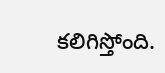కలిగిస్తోంది.